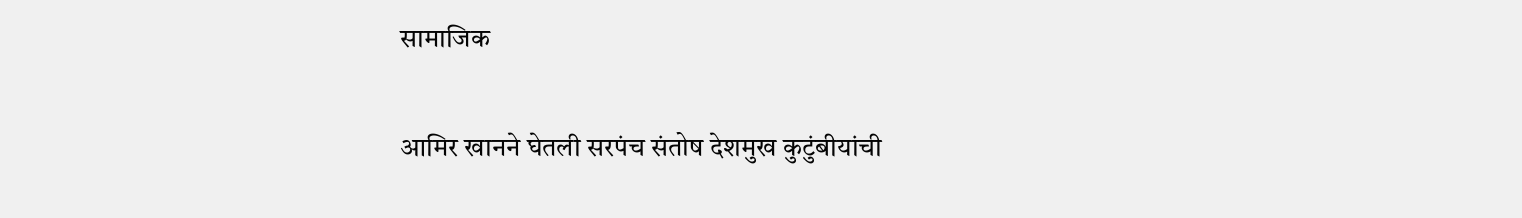सामाजिक

आमिर खानने घेतली सरपंच संतोष देशमुख कुटुंबीयांची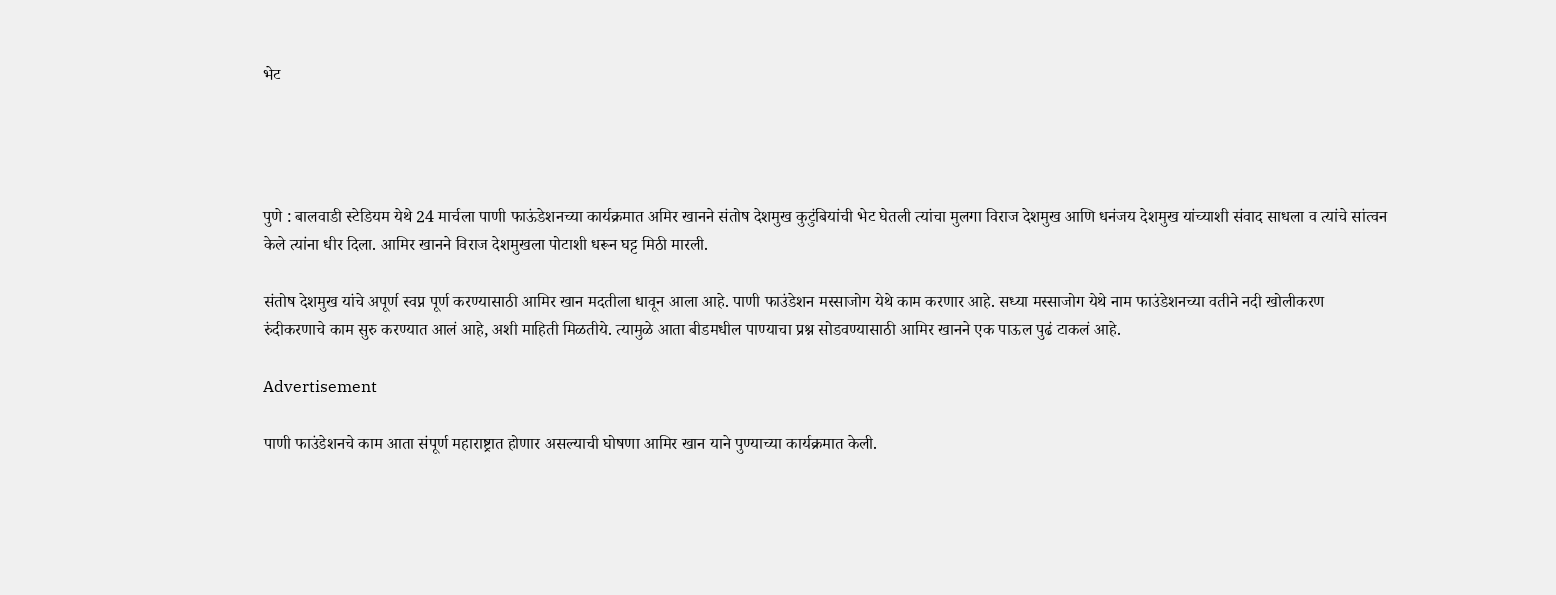भेट




पुणे : बालवाडी स्टेडियम येथे 24 मार्चला पाणी फाऊंडेशनच्या कार्यक्रमात अमिर खानने संतोष देशमुख कुटुंबियांची भेट घेतली त्यांचा मुलगा विराज देशमुख आणि धनंजय देशमुख यांच्याशी संवाद साधला व त्यांचे सांत्वन केले त्यांना धीर दिला. आमिर खानने विराज देशमुखला पोटाशी धरून घट्ट मिठी मारली.

संतोष देशमुख यांचे अपूर्ण स्वप्न पूर्ण करण्यासाठी आमिर खान मदतीला धावून आला आहे. पाणी फाउंडेशन मस्साजोग येथे काम करणार आहे. सध्या मस्साजोग येथे नाम फाउंडेशनच्या वतीने नदी खोलीकरण रुंदीकरणाचे काम सुरु करण्यात आलं आहे, अशी माहिती मिळतीये. त्यामुळे आता बीडमधील पाण्याचा प्रश्न सोडवण्यासाठी आमिर खानने एक पाऊल पुढं टाकलं आहे.

Advertisement

पाणी फाउंडेशनचे काम आता संपूर्ण महाराष्ट्रात होणार असल्याची घोषणा आमिर खान याने पुण्याच्या कार्यक्रमात केली.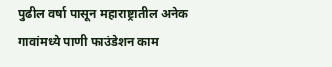पुढील वर्षा पासून महाराष्ट्रातील अनेक गावांमध्ये पाणी फाउंडेशन काम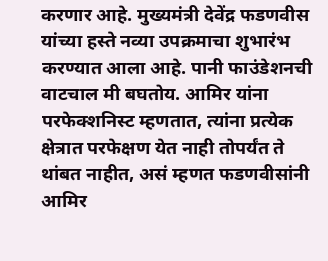करणार आहे. मुख्यमंत्री देवेंद्र फडणवीस यांच्या हस्ते नव्या उपक्रमाचा शुभारंभ करण्यात आला आहे. पानी फाउंडेशनची वाटचाल मी बघतोय. आमिर यांना परफेक्शनिस्ट म्हणतात, त्यांना प्रत्येक क्षेत्रात परफेक्षण येत नाही तोपर्यंत ते थांबत नाहीत, असं म्हणत फडणवीसांनी आमिर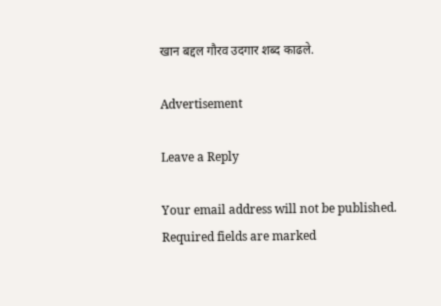खान बद्दल गौरव उदगार शब्द काढले.

Advertisement

Leave a Reply

Your email address will not be published. Required fields are marked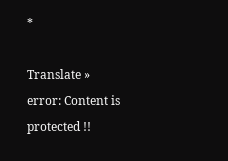*

Translate »
error: Content is protected !!